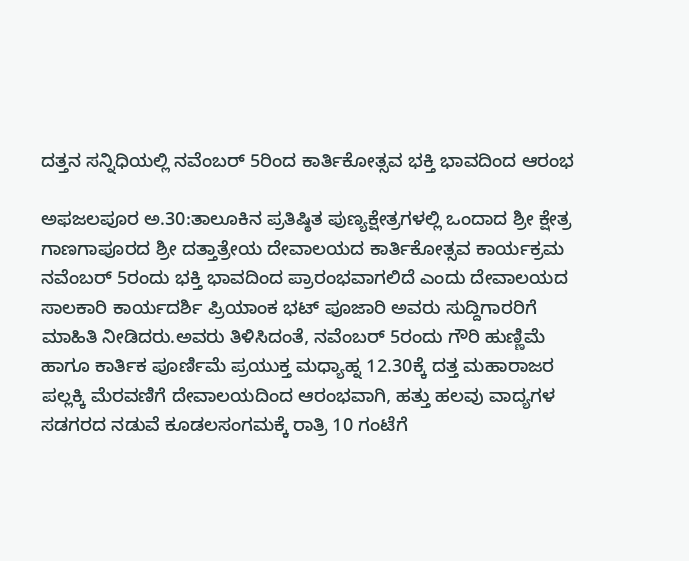ದತ್ತನ ಸನ್ನಿಧಿಯಲ್ಲಿ ನವೆಂಬರ್‌ 5ರಿಂದ ಕಾರ್ತಿಕೋತ್ಸವ ಭಕ್ತಿ ಭಾವದಿಂದ ಆರಂಭ

ಅಫಜಲಪೂರ ಅ.30:ತಾಲೂಕಿನ ಪ್ರತಿಷ್ಠಿತ ಪುಣ್ಯಕ್ಷೇತ್ರಗಳಲ್ಲಿ ಒಂದಾದ ಶ್ರೀ ಕ್ಷೇತ್ರ ಗಾಣಗಾಪೂರದ ಶ್ರೀ ದತ್ತಾತ್ರೇಯ ದೇವಾಲಯದ ಕಾರ್ತಿಕೋತ್ಸವ ಕಾರ್ಯಕ್ರಮ ನವೆಂಬರ್‌ 5ರಂದು ಭಕ್ತಿ ಭಾವದಿಂದ ಪ್ರಾರಂಭವಾಗಲಿದೆ ಎಂದು ದೇವಾಲಯದ ಸಾಲಕಾರಿ ಕಾರ್ಯದರ್ಶಿ ಪ್ರಿಯಾಂಕ ಭಟ್ ಪೂಜಾರಿ ಅವರು ಸುದ್ದಿಗಾರರಿಗೆ ಮಾಹಿತಿ ನೀಡಿದರು.ಅವರು ತಿಳಿಸಿದಂತೆ, ನವೆಂಬರ್‌ 5ರಂದು ಗೌರಿ ಹುಣ್ಣಿಮೆ ಹಾಗೂ ಕಾರ್ತಿಕ ಪೂರ್ಣಿಮೆ ಪ್ರಯುಕ್ತ ಮಧ್ಯಾಹ್ನ 12.30ಕ್ಕೆ ದತ್ತ ಮಹಾರಾಜರ ಪಲ್ಲಕ್ಕಿ ಮೆರವಣಿಗೆ ದೇವಾಲಯದಿಂದ ಆರಂಭವಾಗಿ, ಹತ್ತು ಹಲವು ವಾದ್ಯಗಳ ಸಡಗರದ ನಡುವೆ ಕೂಡಲಸಂಗಮಕ್ಕೆ ರಾತ್ರಿ 10 ಗಂಟೆಗೆ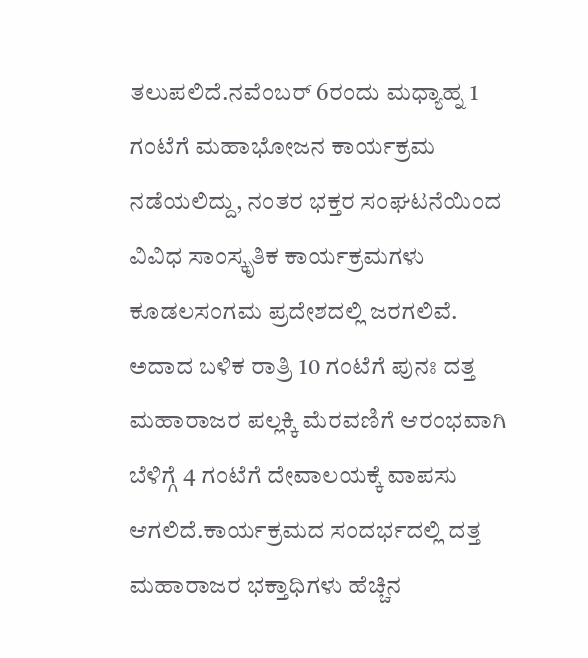ತಲುಪಲಿದೆ.ನವೆಂಬರ್‌ 6ರಂದು ಮಧ್ಯಾಹ್ನ 1 ಗಂಟೆಗೆ ಮಹಾಭೋಜನ ಕಾರ್ಯಕ್ರಮ ನಡೆಯಲಿದ್ದು, ನಂತರ ಭಕ್ತರ ಸಂಘಟನೆಯಿಂದ ವಿವಿಧ ಸಾಂಸ್ಕೃತಿಕ ಕಾರ್ಯಕ್ರಮಗಳು ಕೂಡಲಸಂಗಮ ಪ್ರದೇಶದಲ್ಲಿ ಜರಗಲಿವೆ. ಅದಾದ ಬಳಿಕ ರಾತ್ರಿ 10 ಗಂಟೆಗೆ ಪುನಃ ದತ್ತ ಮಹಾರಾಜರ ಪಲ್ಲಕ್ಕಿ ಮೆರವಣಿಗೆ ಆರಂಭವಾಗಿ ಬೆಳಿಗ್ಗೆ 4 ಗಂಟೆಗೆ ದೇವಾಲಯಕ್ಕೆ ವಾಪಸು ಆಗಲಿದೆ.ಕಾರ್ಯಕ್ರಮದ ಸಂದರ್ಭದಲ್ಲಿ ದತ್ತ ಮಹಾರಾಜರ ಭಕ್ತಾಧಿಗಳು ಹೆಚ್ಚಿನ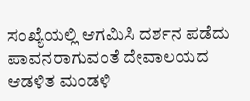ಸಂಖ್ಯೆಯಲ್ಲಿ ಆಗಮಿಸಿ ದರ್ಶನ ಪಡೆದು ಪಾವನರಾಗುವಂತೆ ದೇವಾಲಯದ ಆಡಳಿತ ಮಂಡಳಿ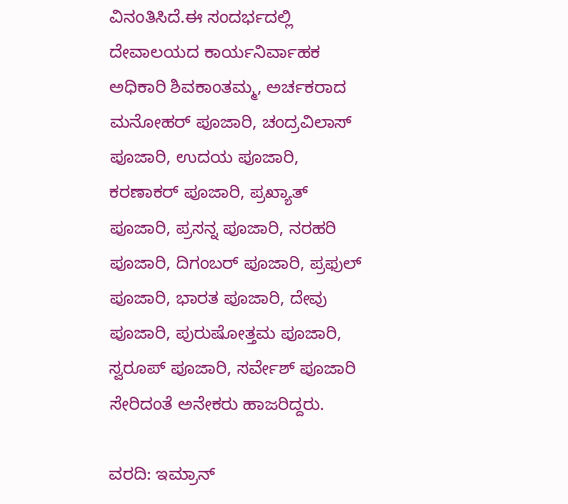ವಿನಂತಿಸಿದೆ.ಈ ಸಂದರ್ಭದಲ್ಲಿ ದೇವಾಲಯದ ಕಾರ್ಯನಿರ್ವಾಹಕ ಅಧಿಕಾರಿ ಶಿವಕಾಂತಮ್ಮ, ಅರ್ಚಕರಾದ ಮನೋಹರ್ ಪೂಜಾರಿ, ಚಂದ್ರವಿಲಾಸ್ ಪೂಜಾರಿ, ಉದಯ ಪೂಜಾರಿ, ಕರಣಾಕರ್ ಪೂಜಾರಿ, ಪ್ರಖ್ಯಾತ್ ಪೂಜಾರಿ, ಪ್ರಸನ್ನ ಪೂಜಾರಿ, ನರಹರಿ ಪೂಜಾರಿ, ದಿಗಂಬರ್ ಪೂಜಾರಿ, ಪ್ರಫುಲ್ ಪೂಜಾರಿ, ಭಾರತ ಪೂಜಾರಿ, ದೇವು ಪೂಜಾರಿ, ಪುರುಷೋತ್ತಮ ಪೂಜಾರಿ, ಸ್ವರೂಪ್ ಪೂಜಾರಿ, ಸರ್ವೇಶ್ ಪೂಜಾರಿ ಸೇರಿದಂತೆ ಅನೇಕರು ಹಾಜರಿದ್ದರು.

ವರದಿ: ಇಮ್ರಾನ್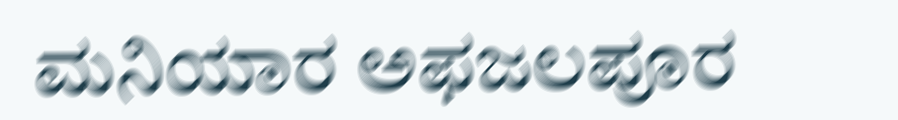ಮನಿಯಾರ ಅಫಜಲಪೂರ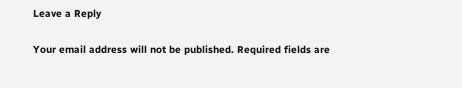Leave a Reply

Your email address will not be published. Required fields are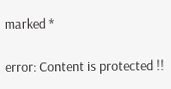marked *

error: Content is protected !!